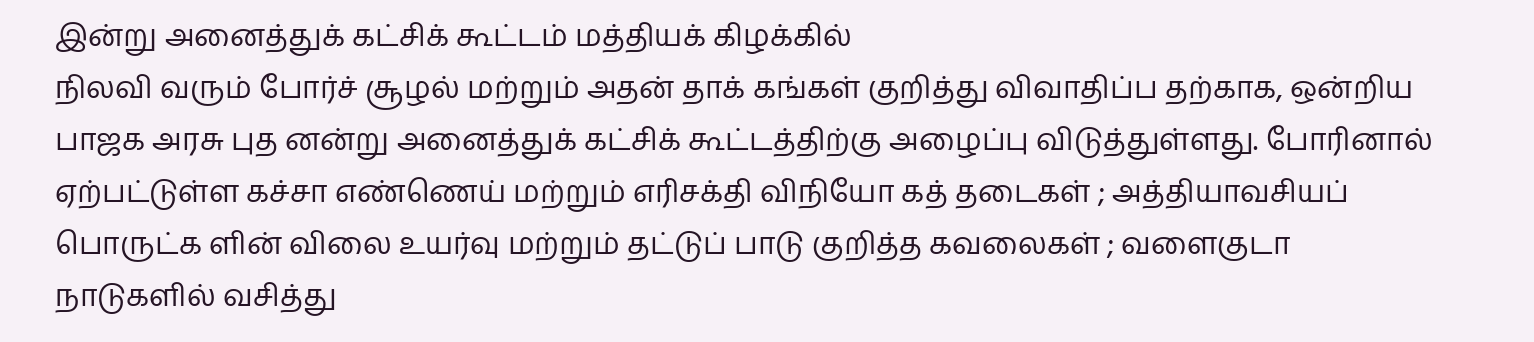இன்று அனைத்துக் கட்சிக் கூட்டம் மத்தியக் கிழக்கில்
நிலவி வரும் போர்ச் சூழல் மற்றும் அதன் தாக் கங்கள் குறித்து விவாதிப்ப தற்காக, ஒன்றிய பாஜக அரசு புத னன்று அனைத்துக் கட்சிக் கூட்டத்திற்கு அழைப்பு விடுத்துள்ளது. போரினால் ஏற்பட்டுள்ள கச்சா எண்ணெய் மற்றும் எரிசக்தி விநியோ கத் தடைகள் ; அத்தியாவசியப் பொருட்க ளின் விலை உயர்வு மற்றும் தட்டுப் பாடு குறித்த கவலைகள் ; வளைகுடா நாடுகளில் வசித்து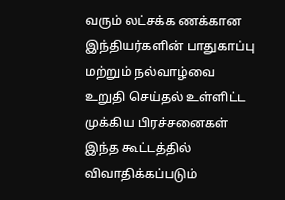வரும் லட்சக்க ணக்கான இந்தியர்களின் பாதுகாப்பு மற்றும் நல்வாழ்வை உறுதி செய்தல் உள்ளிட்ட முக்கிய பிரச்சனைகள் இந்த கூட்டத்தில் விவாதிக்கப்படும்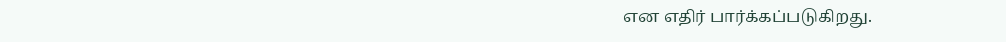என எதிர் பார்க்கப்படுகிறது.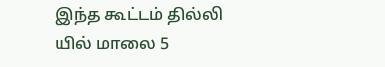இந்த கூட்டம் தில்லி யில் மாலை 5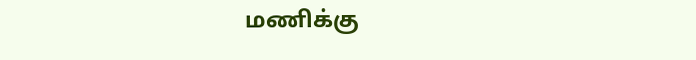மணிக்கு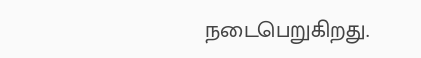நடைபெறுகிறது.